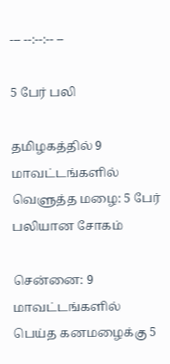--- --:--:-- --

5 பேர் பலி

தமிழகத்தில் 9 மாவட்டங்களில் வெளுத்த மழை: 5 பேர் பலியான சோகம்

சென்னை: 9 மாவட்டங்களில் பெய்த கனமழைக்கு 5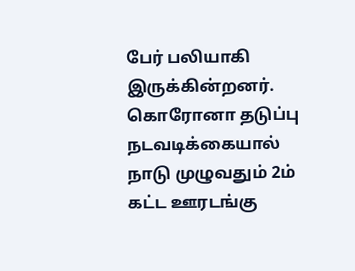பேர் பலியாகி இருக்கின்றனர்.   கொரோனா தடுப்பு நடவடிக்கையால் நாடு முழுவதும் 2ம் கட்ட ஊரடங்கு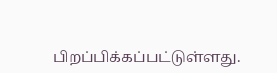பிறப்பிக்கப்பட்டுள்ளது.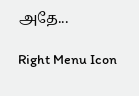அதே...

Right Menu Icon